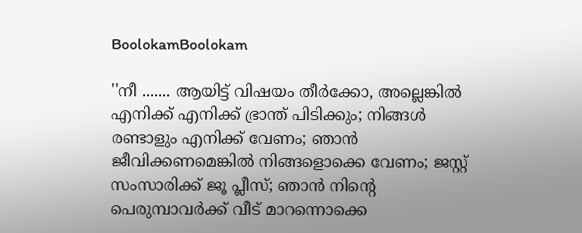BoolokamBoolokam

''നീ ....... ആയിട്ട് വിഷയം തീര്‍ക്കോ, അല്ലെങ്കില്‍ എനിക്ക് എനിക്ക് ഭ്രാന്ത് പിടിക്കും; നിങ്ങള്‍ രണ്ടാളും എനിക്ക് വേണം; ഞാന്‍ ജീവിക്കണമെങ്കില്‍ നിങ്ങളൊക്കെ വേണം; ജസ്റ്റ് സംസാരിക്ക് ജൂ പ്ലീസ്; ഞാന്‍ നിന്റെ പെരുമ്പാവര്‍ക്ക് വീട് മാറന്നൊക്കെ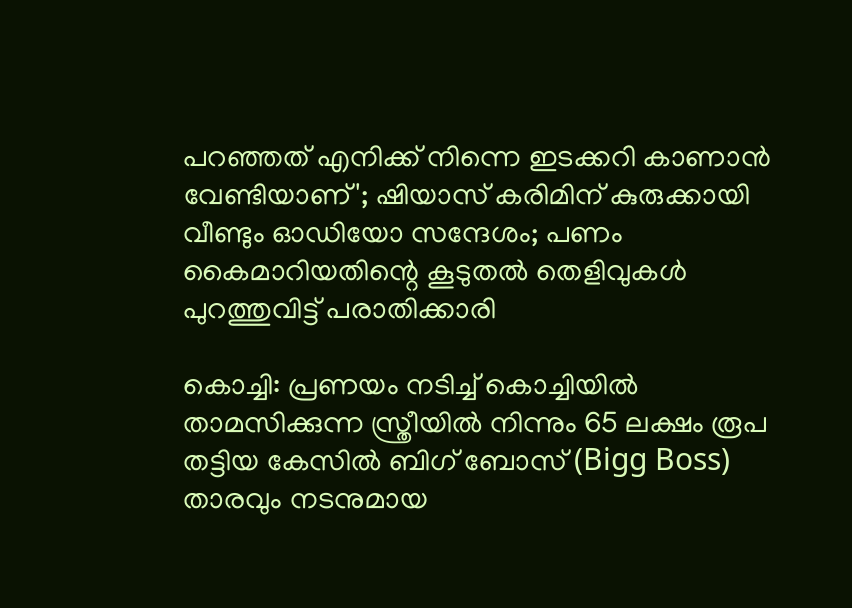പറഞ്ഞത് എനിക്ക് നിന്നെ ഇടക്കറി കാണാന്‍ വേണ്ടിയാണ്'; ഷിയാസ് കരിമിന് കുരുക്കായി വീണ്ടും ഓഡിയോ സന്ദേശം; പണം കൈമാറിയതിന്റെ കൂടുതല്‍ തെളിവുകള്‍ പുറത്തുവിട്ട് പരാതിക്കാരി

കൊച്ചി: പ്രണയം നടിച്ച് കൊച്ചിയില്‍ താമസിക്കുന്ന സ്ത്രീയില്‍ നിന്നും 65 ലക്ഷം രൂപ തട്ടിയ കേസില്‍ ബിഗ് ബോസ് (Bigg Boss) താരവും നടനുമായ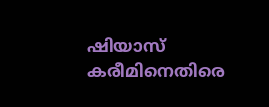ഷിയാസ് കരീമിനെതിരെ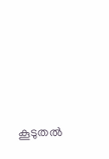കൂടുതല്‍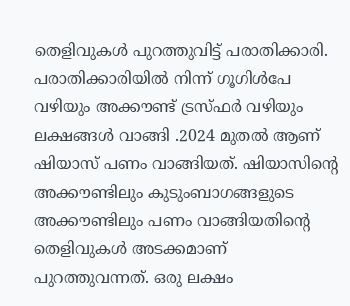തെളിവുകള്‍ പുറത്തുവിട്ട് പരാതിക്കാരി. പരാതിക്കാരിയില്‍ നിന്ന് ഗൂഗിള്‍പേ വഴിയും അക്കൗണ്ട് ട്രസ്ഫര്‍ വഴിയും ലക്ഷങ്ങള്‍ വാങ്ങി .2024 മുതല്‍ ആണ് ഷിയാസ് പണം വാങ്ങിയത്. ഷിയാസിന്റെ അക്കൗണ്ടിലും കുടുംബാഗങ്ങളുടെ അക്കൗണ്ടിലും പണം വാങ്ങിയതിന്റെ തെളിവുകള്‍ അടക്കമാണ് പുറത്തുവന്നത്. ഒരു ലക്ഷം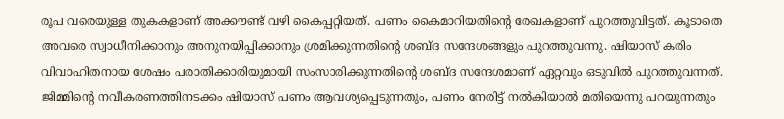രൂപ വരെയുള്ള തുകകളാണ് അക്കൗണ്ട് വഴി കൈപ്പറ്റിയത്. പണം കൈമാറിയതിന്റെ രേഖകളാണ് പുറത്തുവിട്ടത്. കൂടാതെ അവരെ സ്വാധീനിക്കാനും അനുനയിപ്പിക്കാനും ശ്രമിക്കുന്നതിന്റെ ശബ്ദ സന്ദേശങ്ങളും പുറത്തുവന്നു. ഷിയാസ് കരിം വിവാഹിതനായ ശേഷം പരാതിക്കാരിയുമായി സംസാരിക്കുന്നതിന്റെ ശബ്ദ സന്ദേശമാണ് ഏറ്റവും ഒടുവില്‍ പുറത്തുവന്നത്. ജിമ്മിന്റെ നവീകരണത്തിനടക്കം ഷിയാസ് പണം ആവശ്യപ്പെടുന്നതും, പണം നേരിട്ട് നല്‍കിയാല്‍ മതിയെന്നു പറയുന്നതും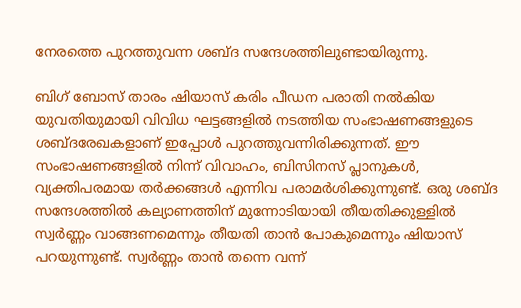നേരത്തെ പുറത്തുവന്ന ശബ്ദ സന്ദേശത്തിലുണ്ടായിരുന്നു.

ബിഗ് ബോസ് താരം ഷിയാസ് കരിം പീഡന പരാതി നല്‍കിയ യുവതിയുമായി വിവിധ ഘട്ടങ്ങളില്‍ നടത്തിയ സംഭാഷണങ്ങളുടെ ശബ്ദരേഖകളാണ് ഇപ്പോള്‍ പുറത്തുവന്നിരിക്കുന്നത്. ഈ സംഭാഷണങ്ങളില്‍ നിന്ന് വിവാഹം, ബിസിനസ് പ്ലാനുകള്‍, വ്യക്തിപരമായ തര്‍ക്കങ്ങള്‍ എന്നിവ പരാമര്‍ശിക്കുന്നുണ്ട്. ഒരു ശബ്ദ സന്ദേശത്തില്‍ കല്യാണത്തിന് മുന്നോടിയായി തീയതിക്കുള്ളില്‍ സ്വര്‍ണ്ണം വാങ്ങണമെന്നും തീയതി താന്‍ പോകുമെന്നും ഷിയാസ് പറയുന്നുണ്ട്. സ്വര്‍ണ്ണം താന്‍ തന്നെ വന്ന്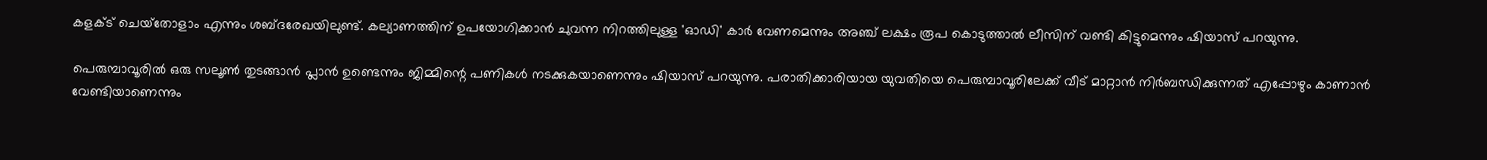കളക്ട് ചെയ്‌തോളാം എന്നും ശബ്ദരേഖയിലുണ്ട്. കല്യാണത്തിന് ഉപയോഗിക്കാന്‍ ചുവന്ന നിറത്തിലുള്ള 'ഓഡി' കാര്‍ വേണമെന്നും അഞ്ച് ലക്ഷം രൂപ കൊടുത്താല്‍ ലീസിന് വണ്ടി കിട്ടുമെന്നും ഷിയാസ് പറയുന്നു.

പെരുമ്പാവൂരില്‍ ഒരു സലൂണ്‍ തുടങ്ങാന്‍ പ്ലാന്‍ ഉണ്ടെന്നും ജിമ്മിന്റെ പണികള്‍ നടക്കുകയാണെന്നും ഷിയാസ് പറയുന്നു. പരാതിക്കാരിയായ യുവതിയെ പെരുമ്പാവൂരിലേക്ക് വീട് മാറ്റാന്‍ നിര്‍ബന്ധിക്കുന്നത് എപ്പോഴും കാണാന്‍ വേണ്ടിയാണെന്നും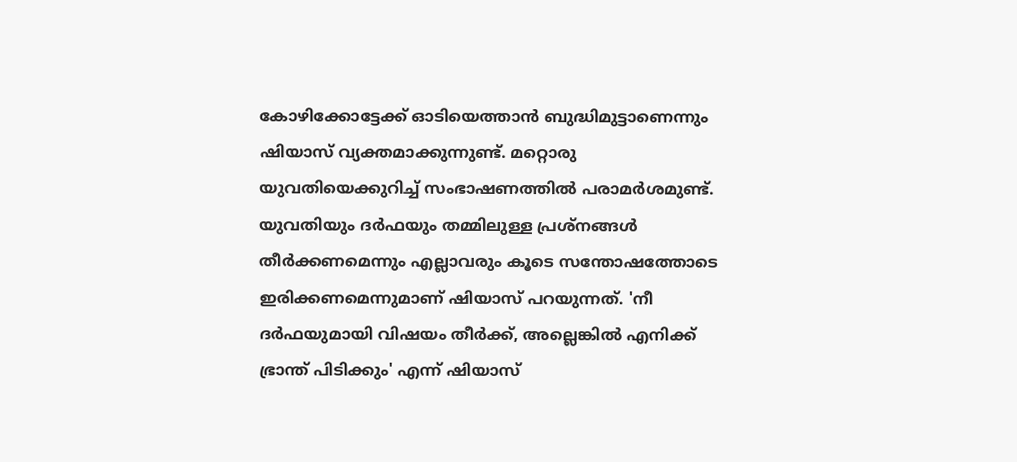കോഴിക്കോട്ടേക്ക് ഓടിയെത്താന്‍ ബുദ്ധിമുട്ടാണെന്നും ഷിയാസ് വ്യക്തമാക്കുന്നുണ്ട്. മറ്റൊരു യുവതിയെക്കുറിച്ച് സംഭാഷണത്തില്‍ പരാമര്‍ശമുണ്ട്. യുവതിയും ദര്‍ഫയും തമ്മിലുള്ള പ്രശ്‌നങ്ങള്‍ തീര്‍ക്കണമെന്നും എല്ലാവരും കൂടെ സന്തോഷത്തോടെ ഇരിക്കണമെന്നുമാണ് ഷിയാസ് പറയുന്നത്. 'നീ ദര്‍ഫയുമായി വിഷയം തീര്‍ക്ക്, അല്ലെങ്കില്‍ എനിക്ക് ഭ്രാന്ത് പിടിക്കും' എന്ന് ഷിയാസ്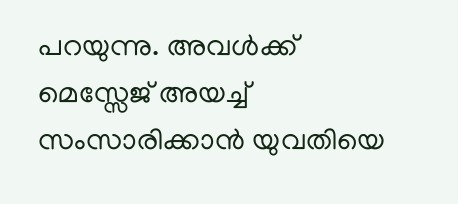പറയുന്നു. അവള്‍ക്ക് മെസ്സേജ് അയച്ച് സംസാരിക്കാന്‍ യുവതിയെ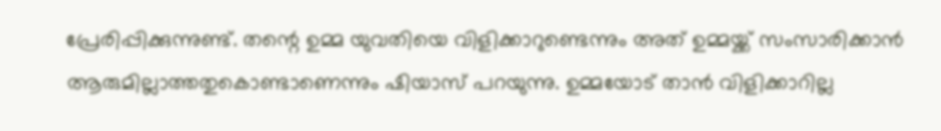പ്രേരിപ്പിക്കുന്നുണ്ട്. തന്റെ ഉമ്മ യുവതിയെ വിളിക്കാറുണ്ടെന്നും അത് ഉമ്മയ്ക്ക് സംസാരിക്കാന്‍ ആരുമില്ലാത്തതുകൊണ്ടാണെന്നും ഷിയാസ് പറയുന്നു. ഉമ്മയോട് താന്‍ വിളിക്കാറില്ല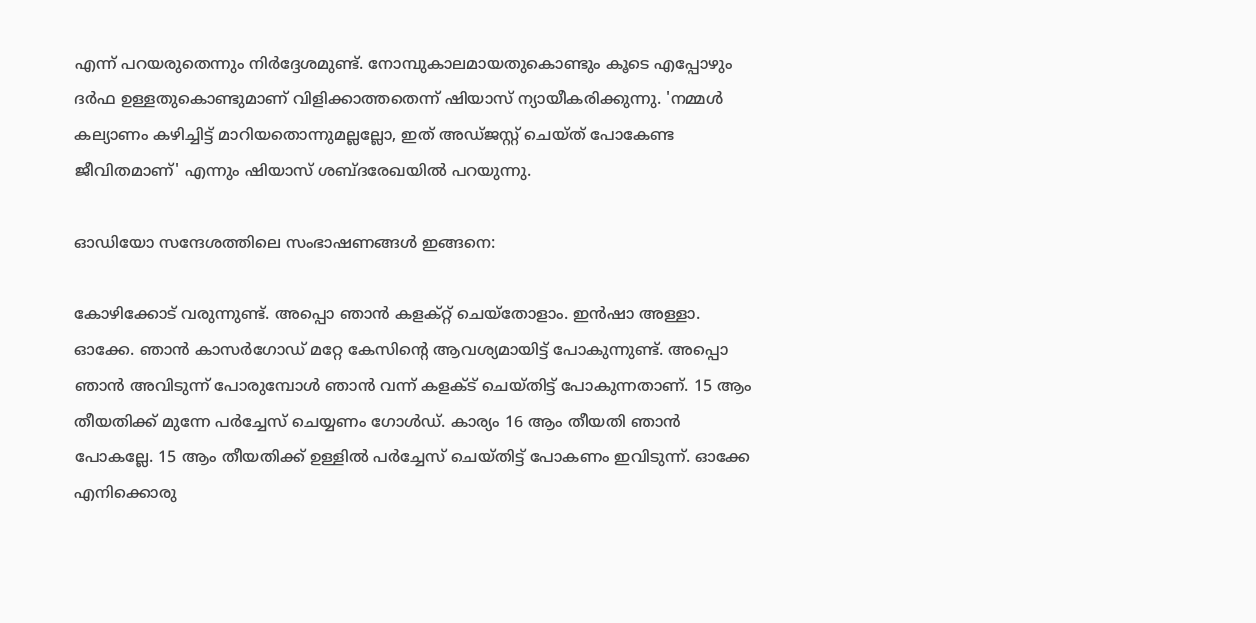എന്ന് പറയരുതെന്നും നിര്‍ദ്ദേശമുണ്ട്. നോമ്പുകാലമായതുകൊണ്ടും കൂടെ എപ്പോഴും ദര്‍ഫ ഉള്ളതുകൊണ്ടുമാണ് വിളിക്കാത്തതെന്ന് ഷിയാസ് ന്യായീകരിക്കുന്നു. 'നമ്മള്‍ കല്യാണം കഴിച്ചിട്ട് മാറിയതൊന്നുമല്ലല്ലോ, ഇത് അഡ്ജസ്റ്റ് ചെയ്ത് പോകേണ്ട ജീവിതമാണ്' എന്നും ഷിയാസ് ശബ്ദരേഖയില്‍ പറയുന്നു.

ഓഡിയോ സന്ദേശത്തിലെ സംഭാഷണങ്ങള്‍ ഇങ്ങനെ:

കോഴിക്കോട് വരുന്നുണ്ട്. അപ്പൊ ഞാന്‍ കളക്റ്റ് ചെയ്‌തോളാം. ഇന്‍ഷാ അള്ളാ. ഓക്കേ. ഞാന്‍ കാസര്‍ഗോഡ് മറ്റേ കേസിന്റെ ആവശ്യമായിട്ട് പോകുന്നുണ്ട്. അപ്പൊ ഞാന്‍ അവിടുന്ന് പോരുമ്പോള്‍ ഞാന്‍ വന്ന് കളക്ട് ചെയ്തിട്ട് പോകുന്നതാണ്. 15 ആം തീയതിക്ക് മുന്നേ പര്‍ച്ചേസ് ചെയ്യണം ഗോള്‍ഡ്. കാര്യം 16 ആം തീയതി ഞാന്‍ പോകല്ലേ. 15 ആം തീയതിക്ക് ഉള്ളില്‍ പര്‍ച്ചേസ് ചെയ്തിട്ട് പോകണം ഇവിടുന്ന്. ഓക്കേ എനിക്കൊരു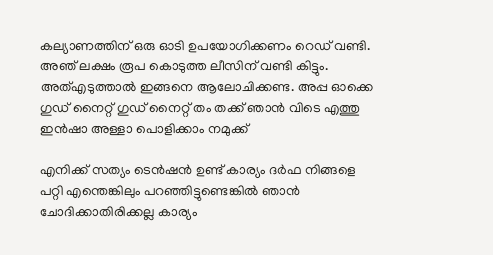കല്യാണത്തിന് ഒരു ഓടി ഉപയോഗിക്കണം റെഡ് വണ്ടി. അഞ് ലക്ഷം രൂപ കൊടുത്ത ലീസിന് വണ്ടി കിട്ടും. അത്എടുത്താല്‍ ഇങ്ങനെ ആലോചിക്കണ്ട. അപ്പ ഓക്കെ ഗുഡ് നൈറ്റ് ഗുഡ് നൈറ്റ് തം തക്ക് ഞാന്‍ വിടെ എത്തു ഇന്‍ഷാ അള്ളാ പൊളിക്കാം നമുക്ക്

എനിക്ക് സത്യം ടെന്‍ഷന്‍ ഉണ്ട് കാര്യം ദര്‍ഫ നിങ്ങളെ പറ്റി എന്തെങ്കിലും പറഞ്ഞിട്ടുണ്ടെങ്കില്‍ ഞാന്‍ ചോദിക്കാതിരിക്കല്ല കാര്യം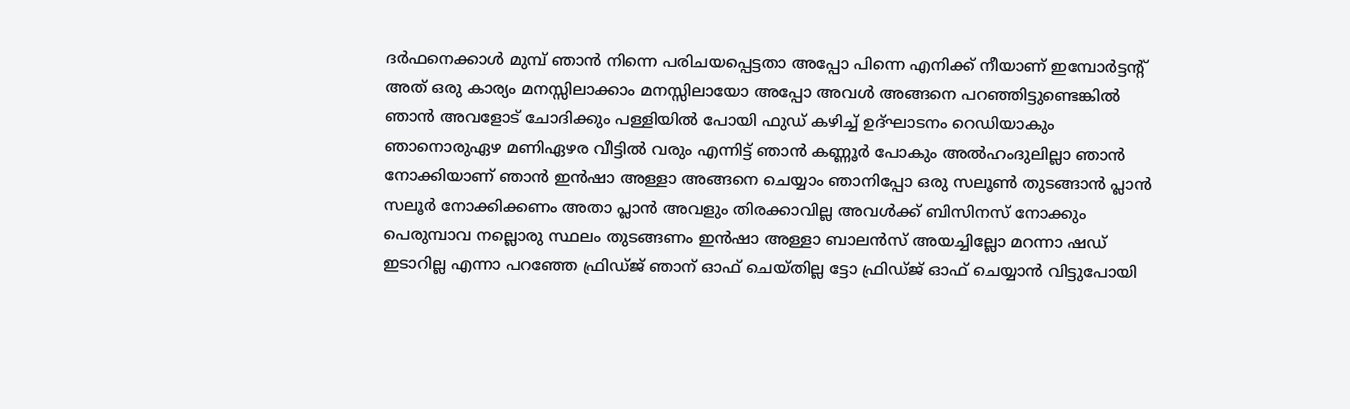ദര്‍ഫനെക്കാള്‍ മുമ്പ് ഞാന്‍ നിന്നെ പരിചയപ്പെട്ടതാ അപ്പോ പിന്നെ എനിക്ക് നീയാണ് ഇമ്പോര്‍ട്ടന്റ് അത് ഒരു കാര്യം മനസ്സിലാക്കാം മനസ്സിലായോ അപ്പോ അവള്‍ അങ്ങനെ പറഞ്ഞിട്ടുണ്ടെങ്കില്‍ ഞാന്‍ അവളോട് ചോദിക്കും പള്ളിയില്‍ പോയി ഫുഡ് കഴിച്ച് ഉദ്ഘാടനം റെഡിയാകും ഞാനൊരുഏഴ മണിഏഴര വീട്ടില്‍ വരും എന്നിട്ട് ഞാന്‍ കണ്ണൂര്‍ പോകും അല്‍ഹംദുലില്ലാ ഞാന്‍ നോക്കിയാണ് ഞാന്‍ ഇന്‍ഷാ അള്ളാ അങ്ങനെ ചെയ്യാം ഞാനിപ്പോ ഒരു സലൂണ്‍ തുടങ്ങാന്‍ പ്ലാന്‍ സലൂര്‍ നോക്കിക്കണം അതാ പ്ലാന്‍ അവളും തിരക്കാവില്ല അവള്‍ക്ക് ബിസിനസ് നോക്കും പെരുമ്പാവ നല്ലൊരു സ്ഥലം തുടങ്ങണം ഇന്‍ഷാ അള്ളാ ബാലന്‍സ് അയച്ചില്ലോ മറന്നാ ഷഡ് ഇടാറില്ല എന്നാ പറഞ്ഞേ ഫ്രിഡ്ജ് ഞാന് ഓഫ് ചെയ്തില്ല ട്ടോ ഫ്രിഡ്ജ് ഓഫ് ചെയ്യാന്‍ വിട്ടുപോയി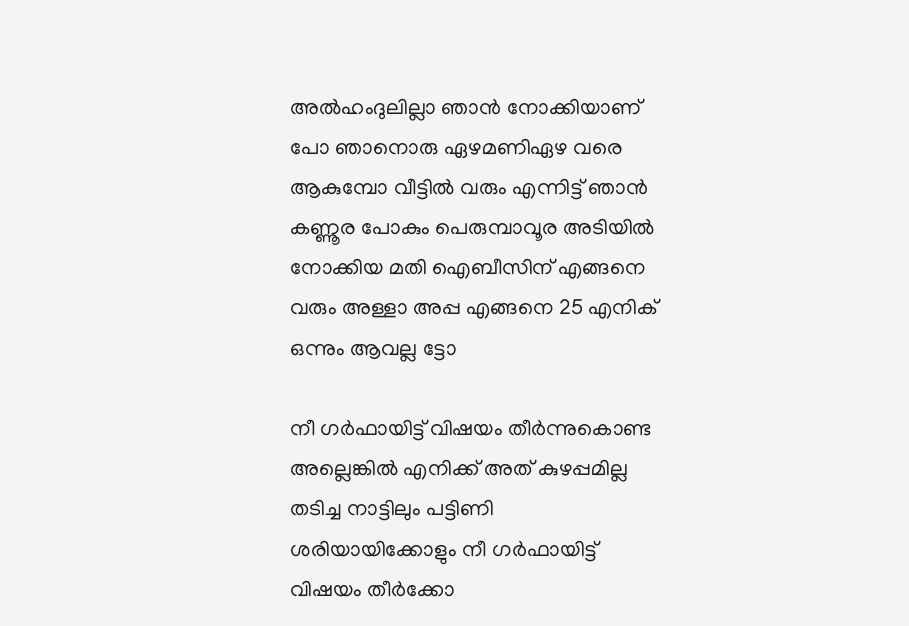അല്‍ഹംദുലില്ലാ ഞാന്‍ നോക്കിയാണ് പോ ഞാനൊരു ഏഴമണിഏഴ വരെ ആകുമ്പോ വീട്ടില്‍ വരും എന്നിട്ട് ഞാന്‍ കണ്ണൂര പോകും പെരുമ്പാവൂര അടിയില്‍ നോക്കിയ മതി ഐബീസിന് എങ്ങനെ വരും അള്ളാ അപ്പ എങ്ങനെ 25 എനിക് ഒന്നും ആവല്ല ട്ടോ

നീ ഗര്‍ഫായിട്ട് വിഷയം തീര്‍ന്നുകൊണ്ട അല്ലെങ്കില്‍ എനിക്ക് അത് കുഴപ്പമില്ല തടിച്ച നാട്ടിലും പട്ടിണി ശരിയായിക്കോളും നീ ഗര്‍ഫായിട്ട് വിഷയം തീര്‍ക്കോ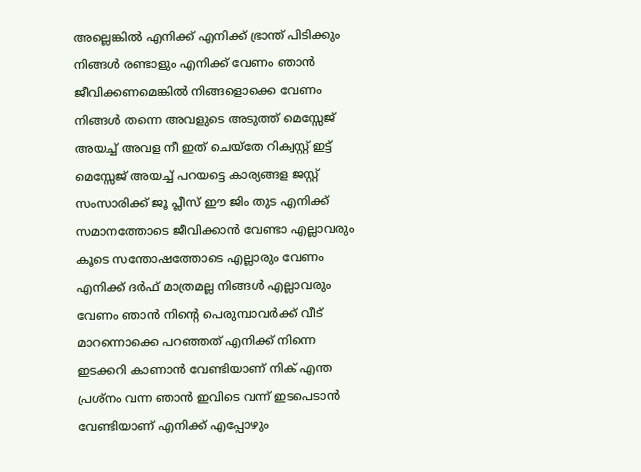അല്ലെങ്കില്‍ എനിക്ക് എനിക്ക് ഭ്രാന്ത് പിടിക്കും നിങ്ങള്‍ രണ്ടാളും എനിക്ക് വേണം ഞാന്‍ ജീവിക്കണമെങ്കില്‍ നിങ്ങളൊക്കെ വേണം നിങ്ങള്‍ തന്നെ അവളുടെ അടുത്ത് മെസ്സേജ് അയച്ച് അവള നീ ഇത് ചെയ്‌തേ റിക്വസ്റ്റ് ഇട്ട് മെസ്സേജ് അയച്ച് പറയട്ടെ കാര്യങ്ങള ജസ്റ്റ് സംസാരിക്ക് ജൂ പ്ലീസ് ഈ ജിം തുട എനിക്ക് സമാനത്തോടെ ജീവിക്കാന്‍ വേണ്ടാ എല്ലാവരും കൂടെ സന്തോഷത്തോടെ എല്ലാരും വേണം എനിക്ക് ദര്‍ഫ് മാത്രമല്ല നിങ്ങള്‍ എല്ലാവരും വേണം ഞാന്‍ നിന്റെ പെരുമ്പാവര്‍ക്ക് വീട് മാറന്നൊക്കെ പറഞ്ഞത് എനിക്ക് നിന്നെ ഇടക്കറി കാണാന്‍ വേണ്ടിയാണ് നിക് എന്ത പ്രശ്‌നം വന്ന ഞാന്‍ ഇവിടെ വന്ന് ഇടപെടാന്‍ വേണ്ടിയാണ് എനിക്ക് എപ്പോഴും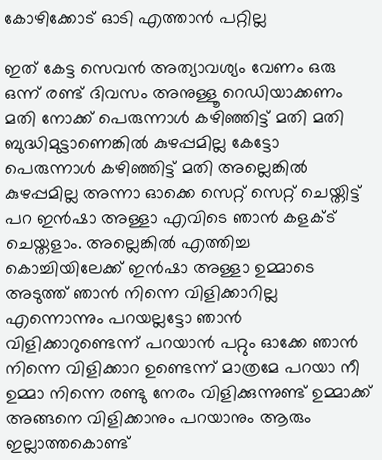കോഴിക്കോട് ഓടി എത്താന്‍ പറ്റില്ല

ഇത് കേട്ട സെവന്‍ അത്യാവശ്യം വേണം ഒരു ഒന്ന് രണ്ട് ദിവസം അനുള്ളൂ റെഡിയാക്കണം മതി നോക്ക് പെരുന്നാള്‍ കഴിഞ്ഞിട്ട് മതി മതി ബുദ്ധിമുട്ടാണെങ്കില്‍ കുഴപ്പമില്ല കേട്ടോ പെരുന്നാള്‍ കഴിഞ്ഞിട്ട് മതി അല്ലെങ്കില്‍ കുഴപ്പമില്ല അന്നാ ഓക്കെ സെറ്റ് സെറ്റ് ചെയ്തിട്ട് പറ ഇന്‍ഷാ അള്ളാ എവിടെ ഞാന്‍ കളക്ട് ചെയ്തളാം. അല്ലെങ്കില്‍ എത്തിച്ച കൊച്ചിയിലേക്ക് ഇന്‍ഷാ അള്ളാ ഉമ്മാടെ അടുത്ത് ഞാന്‍ നിന്നെ വിളിക്കാറില്ല എന്നൊന്നും പറയല്ലട്ടോ ഞാന്‍ വിളിക്കാറുണ്ടെന്ന് പറയാന്‍ പറ്റും ഓക്കേ ഞാന്‍ നിന്നെ വിളിക്കാറ ഉണ്ടെന്ന് മാത്രമേ പറയാ നീ ഉമ്മാ നിന്നെ രണ്ടു നേരം വിളിക്കുന്നുണ്ട് ഉമ്മാക്ക് അങ്ങനെ വിളിക്കാനും പറയാനും ആരും ഇല്ലാത്തകൊണ്ട്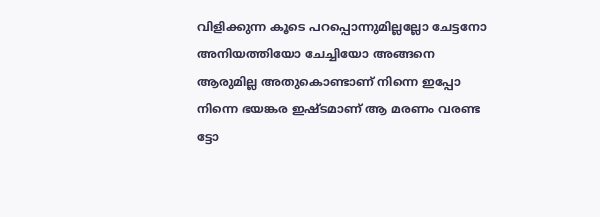വിളിക്കുന്ന കൂടെ പറപ്പൊന്നുമില്ലല്ലോ ചേട്ടനോ അനിയത്തിയോ ചേച്ചിയോ അങ്ങനെ ആരുമില്ല അതുകൊണ്ടാണ് നിന്നെ ഇപ്പോ നിന്നെ ഭയങ്കര ഇഷ്ടമാണ് ആ മരണം വരണ്ട ട്ടോ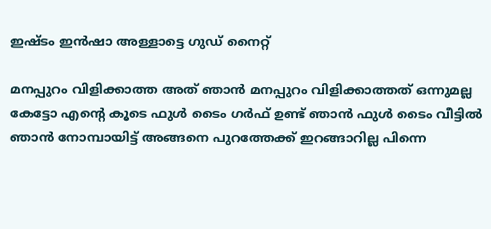ഇഷ്ടം ഇന്‍ഷാ അള്ളാട്ടെ ഗുഡ് നൈറ്റ്

മനപ്പുറം വിളിക്കാത്ത അത് ഞാന്‍ മനപ്പുറം വിളിക്കാത്തത് ഒന്നുമല്ല കേട്ടോ എന്റെ കൂടെ ഫുള്‍ ടൈം ഗര്‍ഫ് ഉണ്ട് ഞാന്‍ ഫുള്‍ ടൈം വീട്ടില്‍ ഞാന്‍ നോമ്പായിട്ട് അങ്ങനെ പുറത്തേക്ക് ഇറങ്ങാറില്ല പിന്നെ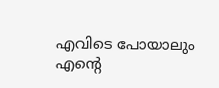എവിടെ പോയാലും എന്റെ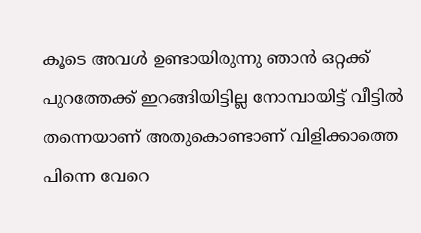കൂടെ അവള്‍ ഉണ്ടായിരുന്നു ഞാന്‍ ഒറ്റക്ക് പുറത്തേക്ക് ഇറങ്ങിയിട്ടില്ല നോമ്പായിട്ട് വീട്ടില്‍ തന്നെയാണ് അതുകൊണ്ടാണ് വിളിക്കാത്തെ പിന്നെ വേറെ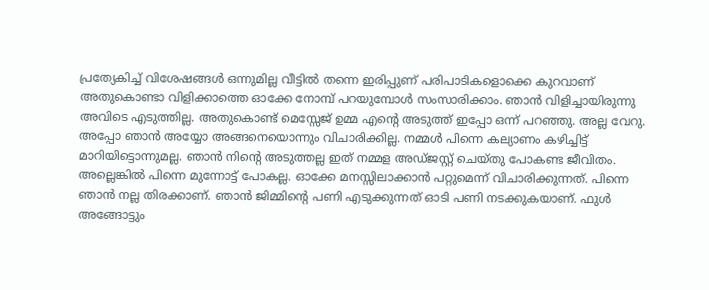പ്രത്യേകിച്ച് വിശേഷങ്ങള്‍ ഒന്നുമില്ല വീട്ടില്‍ തന്നെ ഇരിപ്പുണ് പരിപാടികളൊക്കെ കുറവാണ് അതുകൊണ്ടാ വിളിക്കാത്തെ ഓക്കേ നോമ്പ് പറയുമ്പോള്‍ സംസാരിക്കാം. ഞാന്‍ വിളിച്ചായിരുന്നു അവിടെ എടുത്തില്ല. അതുകൊണ്ട് മെസ്സേജ് ഉമ്മ എന്റെ അടുത്ത് ഇപ്പോ ഒന്ന് പറഞ്ഞു. അല്ല വേറു. അപ്പോ ഞാന്‍ അയ്യോ അങ്ങനെയൊന്നും വിചാരിക്കില്ല. നമ്മള്‍ പിന്നെ കല്യാണം കഴിച്ചിട്ട് മാറിയിട്ടൊന്നുമല്ല. ഞാന്‍ നിന്റെ അടുത്തല്ല ഇത് നമ്മള അഡ്ജസ്റ്റ് ചെയ്തു പോകണ്ട ജീവിതം. അല്ലെങ്കില്‍ പിന്നെ മുന്നോട്ട് പോകല്ല. ഓക്കേ മനസ്സിലാക്കാന്‍ പറ്റുമെന്ന് വിചാരിക്കുന്നത്. പിന്നെ ഞാന്‍ നല്ല തിരക്കാണ്. ഞാന്‍ ജിമ്മിന്റെ പണി എടുക്കുന്നത് ഓടി പണി നടക്കുകയാണ്. ഫുള്‍ അങ്ങോട്ടും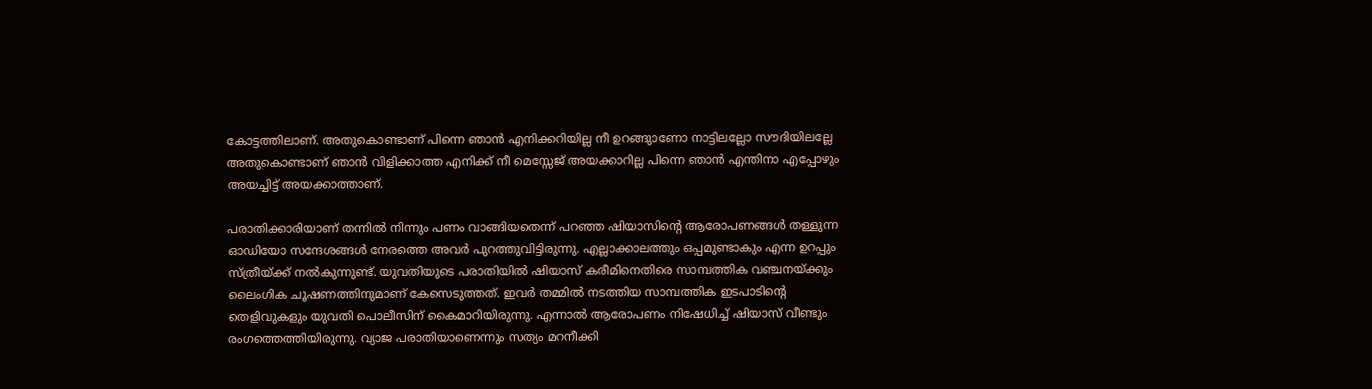കോട്ടത്തിലാണ്. അതുകൊണ്ടാണ് പിന്നെ ഞാന്‍ എനിക്കറിയില്ല നീ ഉറങ്ങുാണോ നാട്ടിലല്ലോ സൗദിയിലല്ലേ അതുകൊണ്ടാണ് ഞാന്‍ വിളിക്കാത്ത എനിക്ക് നീ മെസ്സേജ് അയക്കാറില്ല പിന്നെ ഞാന്‍ എന്തിനാ എപ്പോഴും അയച്ചിട്ട് അയക്കാത്താണ്.

പരാതിക്കാരിയാണ് തന്നില്‍ നിന്നും പണം വാങ്ങിയതെന്ന് പറഞ്ഞ ഷിയാസിന്റെ ആരോപണങ്ങള്‍ തള്ളുന്ന ഓഡിയോ സന്ദേശങ്ങള്‍ നേരത്തെ അവര്‍ പുറത്തുവിട്ടിരുന്നു. എല്ലാക്കാലത്തും ഒപ്പമുണ്ടാകും എന്ന ഉറപ്പും സ്ത്രീയ്ക്ക് നല്‍കുന്നുണ്ട്. യുവതിയുടെ പരാതിയില്‍ ഷിയാസ് കരീമിനെതിരെ സാമ്പത്തിക വഞ്ചനയ്ക്കും ലൈംഗിക ചൂഷണത്തിനുമാണ് കേസെടുത്തത്. ഇവര്‍ തമ്മില്‍ നടത്തിയ സാമ്പത്തിക ഇടപാടിന്റെ തെളിവുകളും യുവതി പൊലീസിന് കൈമാറിയിരുന്നു. എന്നാല്‍ ആരോപണം നിഷേധിച്ച് ഷിയാസ് വീണ്ടും രംഗത്തെത്തിയിരുന്നു. വ്യാജ പരാതിയാണെന്നും സത്യം മറനീക്കി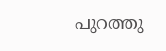പുറത്തു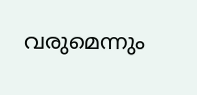വരുമെന്നും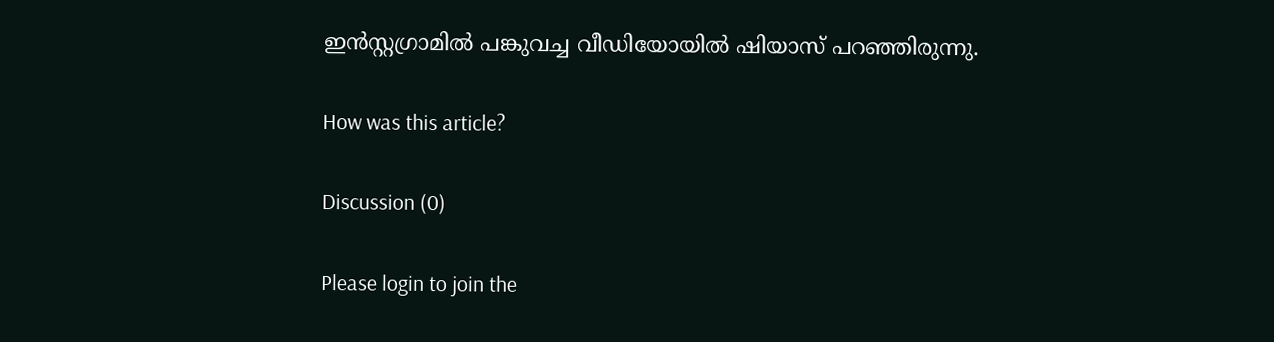ഇന്‍സ്റ്റഗ്രാമില്‍ പങ്കുവച്ച വീഡിയോയില്‍ ഷിയാസ് പറഞ്ഞിരുന്നു.

How was this article?

Discussion (0)

Please login to join the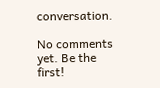conversation.

No comments yet. Be the first!